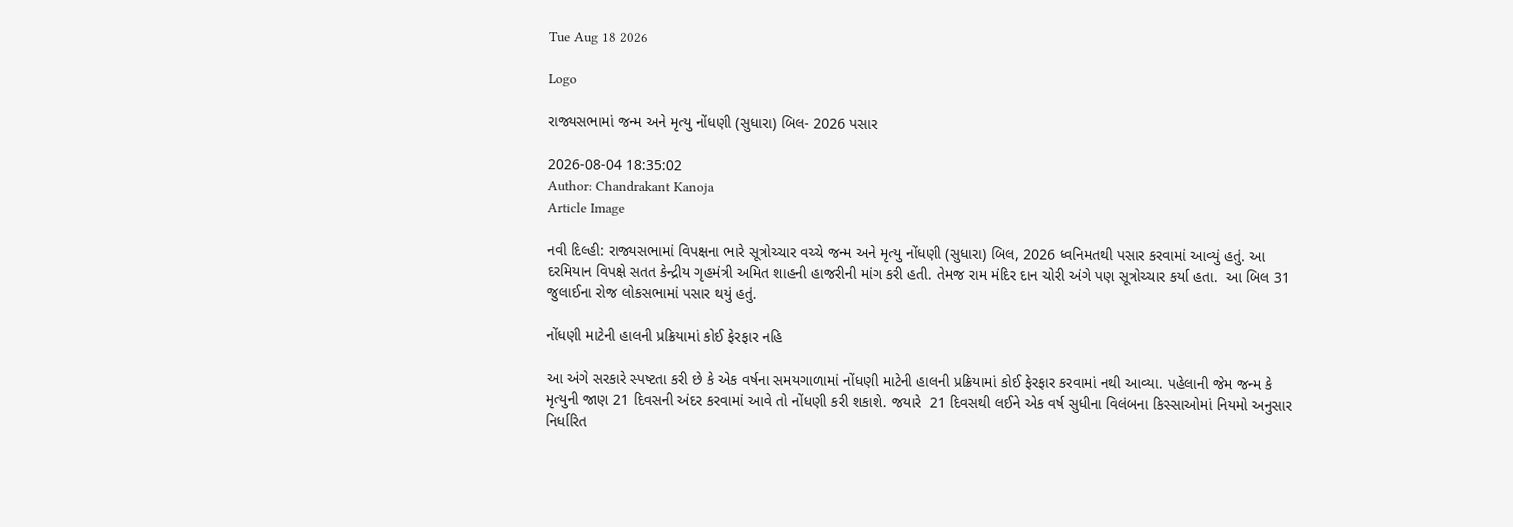Tue Aug 18 2026

Logo

રાજ્યસભામાં જન્મ અને મૃત્યુ નોંધણી (સુધારા) બિલ- 2026 પસાર

2026-08-04 18:35:02
Author: Chandrakant Kanoja
Article Image

નવી દિલ્હી: રાજ્યસભામાં વિપક્ષના ભારે સૂત્રોચ્ચાર વચ્ચે જન્મ અને મૃત્યુ નોંધણી (સુધારા) બિલ, 2026 ધ્વનિમતથી પસાર કરવામાં આવ્યું હતું. આ દરમિયાન વિપક્ષે સતત કેન્દ્રીય ગૃહમંત્રી અમિત શાહની હાજરીની માંગ કરી હતી. તેમજ રામ મંદિર દાન ચોરી અંગે પણ સૂત્રોચ્ચાર કર્યા હતા.  આ બિલ 31 જુલાઈના રોજ લોકસભામાં પસાર થયું હતું.

નોંધણી માટેની હાલની પ્રક્રિયામાં કોઈ ફેરફાર નહિ

આ અંગે સરકારે સ્પષ્ટતા કરી છે કે એક વર્ષના સમયગાળામાં નોંધણી માટેની હાલની પ્રક્રિયામાં કોઈ ફેરફાર કરવામાં નથી આવ્યા. પહેલાની જેમ જન્મ કે મૃત્યુની જાણ 21 દિવસની અંદર કરવામાં આવે તો નોંધણી કરી શકાશે. જયારે  21 દિવસથી લઈને એક વર્ષ સુધીના વિલંબના કિસ્સાઓમાં નિયમો અનુસાર નિર્ધારિત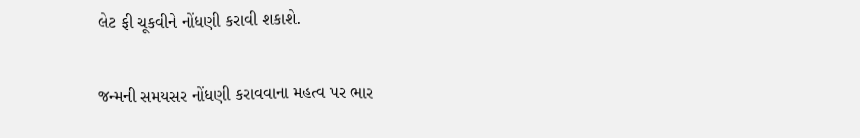લેટ ફી ચૂકવીને નોંધણી કરાવી શકાશે.

જન્મની સમયસર નોંધણી કરાવવાના મહત્વ પર ભાર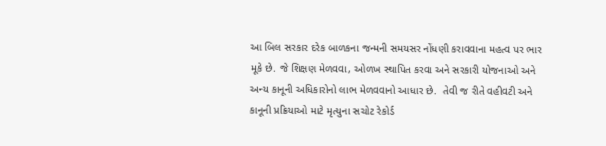આ બિલ સરકાર દરેક બાળકના જન્મની સમયસર નોંધણી કરાવવાના મહત્વ પર ભાર મૂકે છે. જે શિક્ષણ મેળવવા, ઓળખ સ્થાપિત કરવા અને સરકારી યોજનાઓ અને અન્ય કાનૂની અધિકારોનો લાભ મેળવવાનો આધાર છે.  તેવી જ રીતે વહીવટી અને કાનૂની પ્રક્રિયાઓ માટે મૃત્યુના સચોટ રેકોર્ડ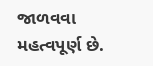જાળવવા મહત્વપૂર્ણ છે.